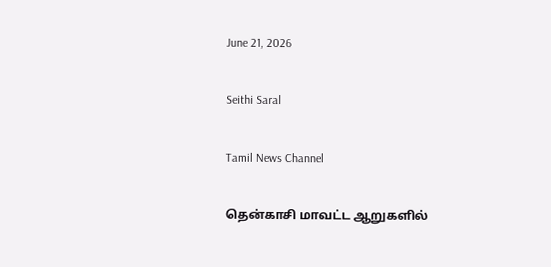June 21, 2026

Seithi Saral

Tamil News Channel

தென்காசி மாவட்ட ஆறுகளில்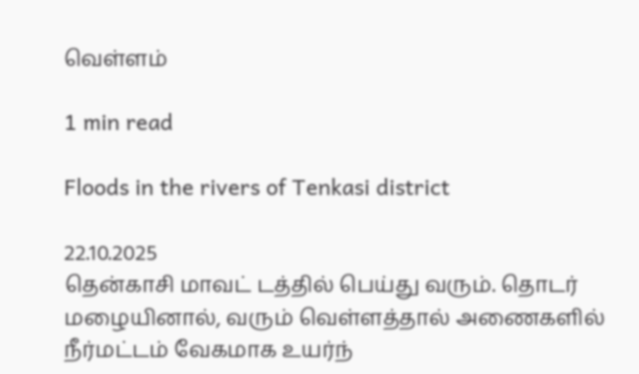வெள்ளம்

1 min read

Floods in the rivers of Tenkasi district

22.10.2025
தென்காசி மாவட் டத்தில் பெய்து வரும். தொடர் மழையினால், வரும் வெள்ளத்தால் அணைகளில் நீர்மட்டம் வேகமாக உயர்ந்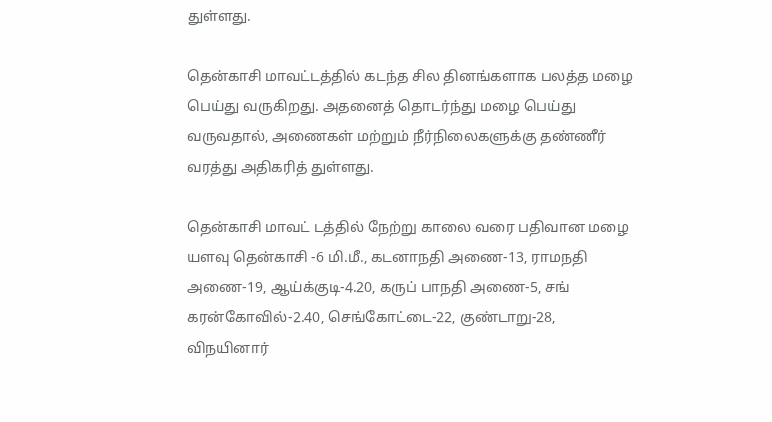துள்ளது.

தென்காசி மாவட்டத்தில் கடந்த சில தினங்களாக பலத்த மழை பெய்து வருகிறது. அதனைத் தொடர்ந்து மழை பெய்து வருவதால், அணைகள் மற்றும் நீர்நிலைகளுக்கு தண்ணீர் வரத்து அதிகரித் துள்ளது.

தென்காசி மாவட் டத்தில் நேற்று காலை வரை பதிவான மழை யளவு தென்காசி -6 மி.மீ., கடனாநதி அணை-13, ராமநதி அணை-19, ஆய்க்குடி-4.20, கருப் பாநதி அணை-5, சங் கரன்கோவில்-2.40, செங்கோட்டை-22, குண்டாறு-28, விநயினார்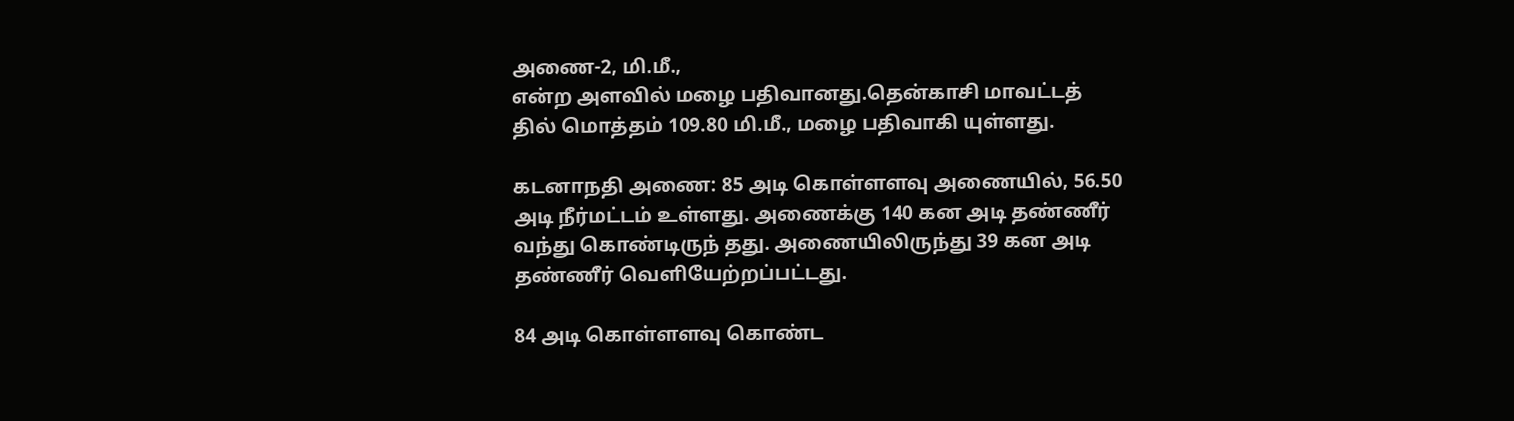அணை-2, மி.மீ.,
என்ற அளவில் மழை பதிவானது.தென்காசி மாவட்டத் தில் மொத்தம் 109.80 மி.மீ., மழை பதிவாகி யுள்ளது.

கடனாநதி அணை: 85 அடி கொள்ளளவு அணையில், 56.50 அடி நீர்மட்டம் உள்ளது. அணைக்கு 140 கன அடி தண்ணீர் வந்து கொண்டிருந் தது. அணையிலிருந்து 39 கன அடி தண்ணீர் வெளியேற்றப்பட்டது.

84 அடி கொள்ளளவு கொண்ட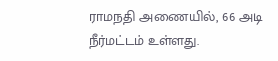ராமநதி அணையில், 66 அடி நீர்மட்டம் உள்ளது.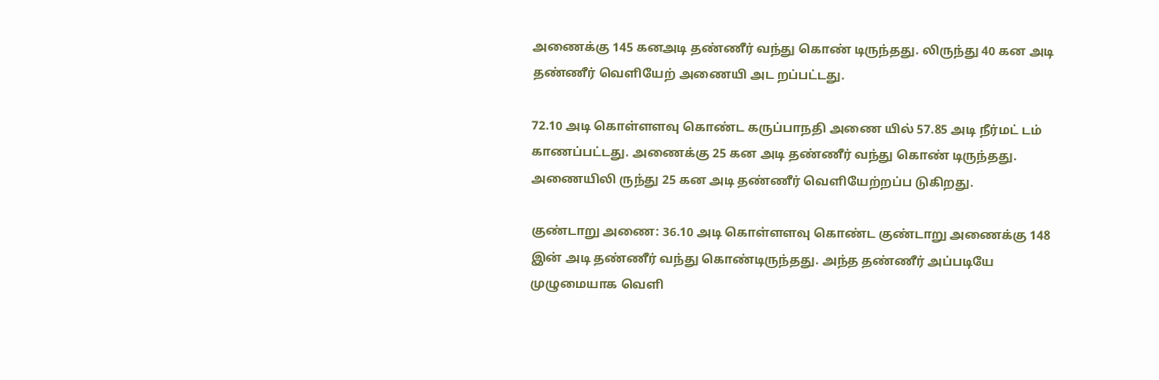அணைக்கு 145 கனஅடி தண்ணீர் வந்து கொண் டிருந்தது. லிருந்து 40 கன அடி தண்ணீர் வெளியேற் அணையி அட றப்பட்டது.

72.10 அடி கொள்ளளவு கொண்ட கருப்பாநதி அணை யில் 57.85 அடி நீர்மட் டம் காணப்பட்டது. அணைக்கு 25 கன அடி தண்ணீர் வந்து கொண் டிருந்தது. அணையிலி ருந்து 25 கன அடி தண்ணீர் வெளியேற்றப்ப டுகிறது.

குண்டாறு அணை: 36.10 அடி கொள்ளளவு கொண்ட குண்டாறு அணைக்கு 148 இன் அடி தண்ணீர் வந்து கொண்டிருந்தது. அந்த தண்ணீர் அப்படியே முழுமையாக வெளி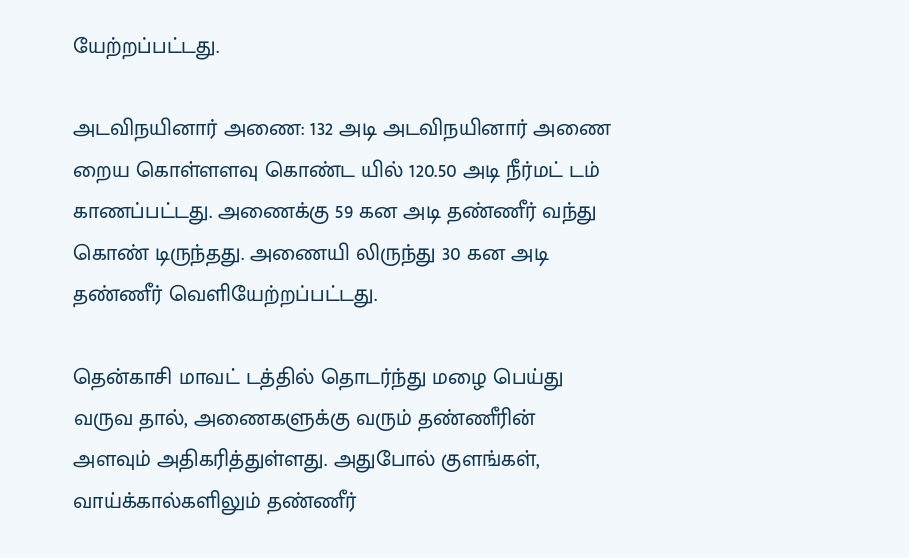யேற்றப்பட்டது.

அடவிநயினார் அணை: 132 அடி அடவிநயினார் அணை றைய கொள்ளளவு கொண்ட யில் 120.50 அடி நீர்மட் டம் காணப்பட்டது. அணைக்கு 59 கன அடி தண்ணீர் வந்து கொண் டிருந்தது. அணையி லிருந்து 30 கன அடி தண்ணீர் வெளியேற்றப்பட்டது.

தென்காசி மாவட் டத்தில் தொடர்ந்து மழை பெய்து வருவ தால், அணைகளுக்கு வரும் தண்ணீரின் அளவும் அதிகரித்துள்ளது. அதுபோல் குளங்கள், வாய்க்கால்களிலும் தண்ணீர்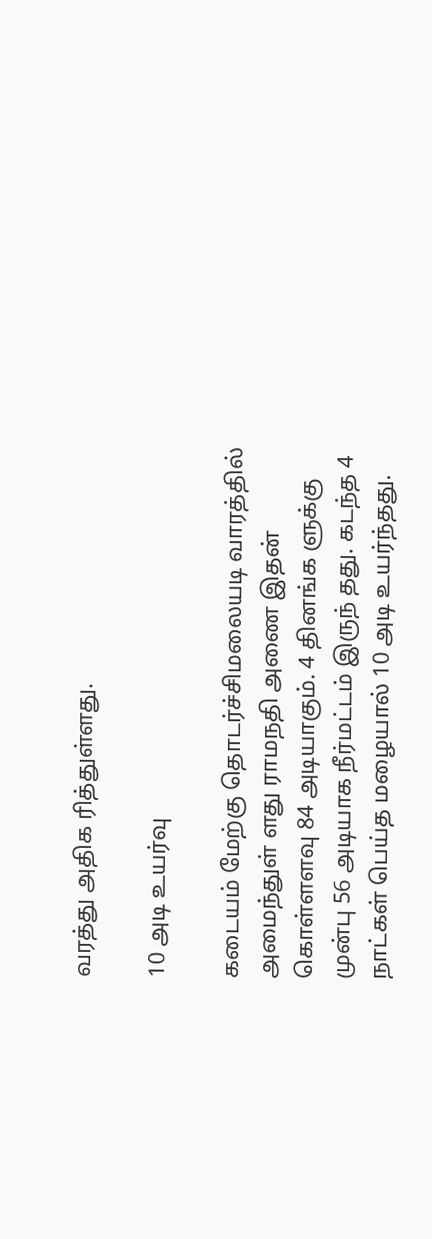வரத்து அதிக ரித்துள்ளது.

10 அடி உயர்வு

கடையம் மேற்கு தொடர்ச்சிமலையடி வாரத்தில் அமைந்துள் ளது ராமநதி அணை இதன் கொள்ளளவு 84 அடியாகும். 4 தினங்க ளுக்கு முன்பு 56 அடியாக நீர்மட்டம் இருந் தது. கடந்த 4 நாட்கள் பெய்த மழையால் 10 அடி உயர்ந்தது.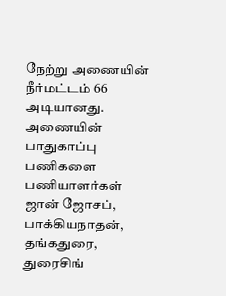நேற்று அணையின் நீர்மட்டம் 66 அடியானது. அணையின் பாதுகாப்பு பணிகளை பணியாளர்கள் ஜான் ஜோசப், பாக்கியநாதன், தங்கதுரை, துரைசிங்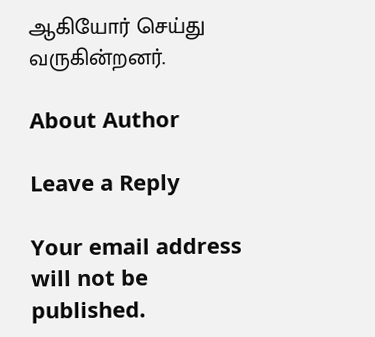ஆகியோர் செய்து வருகின்றனர்.

About Author

Leave a Reply

Your email address will not be published.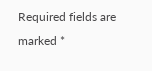Required fields are marked *